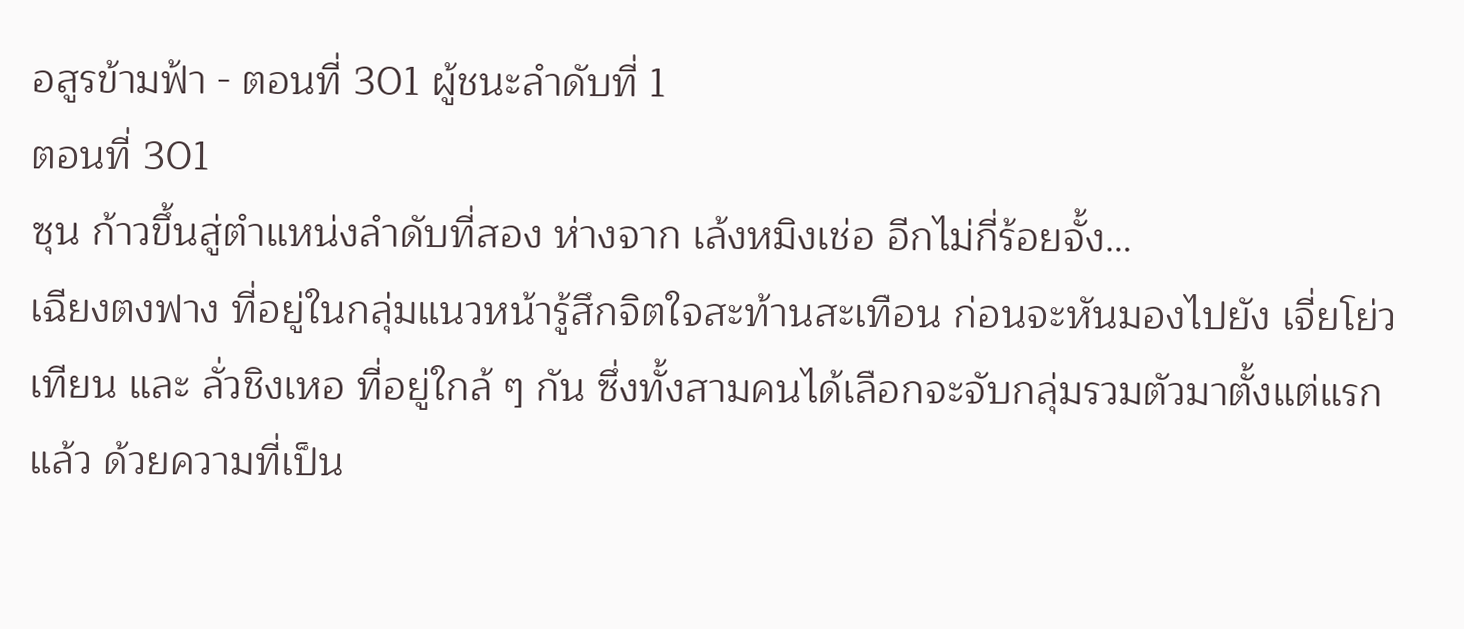อสูรข้ามฟ้า - ตอนที่ 301 ผู้ชนะลำดับที่ 1
ตอนที่ 301
ซุน ก้าวขึ้นสู่ตำแหน่งลำดับที่สอง ห่างจาก เล้งหมิงเช่อ อีกไม่กี่ร้อยจั้ง…
เฉียงตงฟาง ที่อยู่ในกลุ่มแนวหน้ารู้สึกจิตใจสะท้านสะเทือน ก่อนจะหันมองไปยัง เจี่ยโย่วเทียน และ ลั่วชิงเหอ ที่อยู่ใกล้ ๆ กัน ซึ่งทั้งสามคนได้เลือกจะจับกลุ่มรวมตัวมาตั้งแต่แรกแล้ว ด้วยความที่เป็น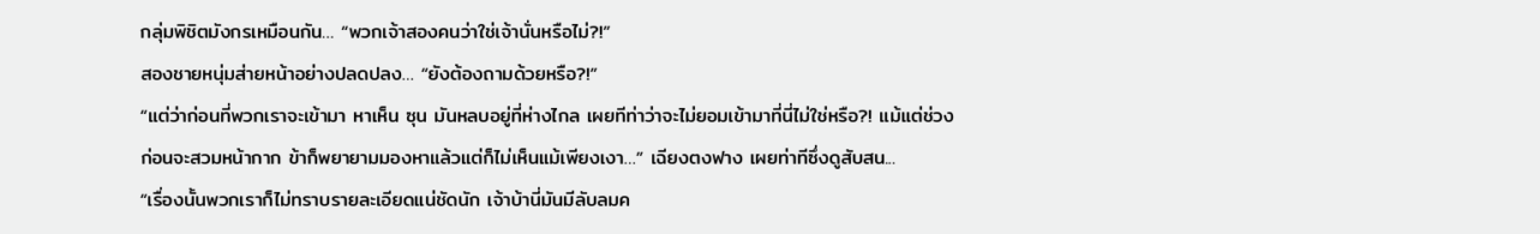กลุ่มพิชิตมังกรเหมือนกัน… “พวกเจ้าสองคนว่าใช่เจ้านั่นหรือไม่?!”
สองชายหนุ่มส่ายหน้าอย่างปลดปลง… “ยังต้องถามด้วยหรือ?!”
“แต่ว่าก่อนที่พวกเราจะเข้ามา หาเห็น ซุน มันหลบอยู่ที่ห่างไกล เผยทีท่าว่าจะไม่ยอมเข้ามาที่นี่ไม่ใช่หรือ?! แม้แต่ช่วงก่อนจะสวมหน้ากาก ข้าก็พยายามมองหาแล้วแต่ก็ไม่เห็นแม้เพียงเงา…” เฉียงตงฟาง เผยท่าทีซึ่งดูสับสน...
“เรื่องนั้นพวกเราก็ไม่ทราบรายละเอียดแน่ชัดนัก เจ้าบ้านี่มันมีลับลมค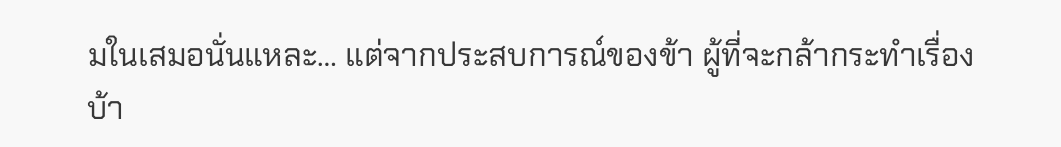มในเสมอนั่นแหละ… แต่จากประสบการณ์ของข้า ผู้ที่จะกล้ากระทำเรื่องบ้า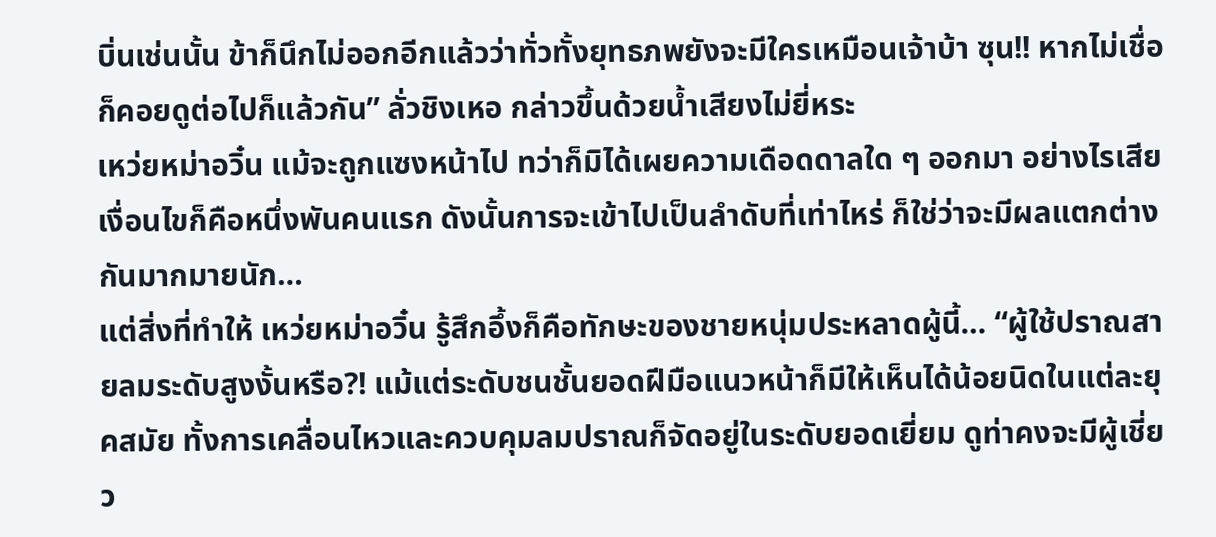บิ่นเช่นนั้น ข้าก็นึกไม่ออกอีกแล้วว่าทั่วทั้งยุทธภพยังจะมีใครเหมือนเจ้าบ้า ซุน!! หากไม่เชื่อก็คอยดูต่อไปก็แล้วกัน” ลั่วชิงเหอ กล่าวขึ้นด้วยน้ำเสียงไม่ยี่หระ
เหว่ยหม่าอวิ๋น แม้จะถูกแซงหน้าไป ทว่าก็มิได้เผยความเดือดดาลใด ๆ ออกมา อย่างไรเสียเงื่อนไขก็คือหนึ่งพันคนแรก ดังนั้นการจะเข้าไปเป็นลำดับที่เท่าไหร่ ก็ใช่ว่าจะมีผลแตกต่างกันมากมายนัก…
แต่สิ่งที่ทำให้ เหว่ยหม่าอวิ๋น รู้สึกอึ้งก็คือทักษะของชายหนุ่มประหลาดผู้นี้… “ผู้ใช้ปราณสายลมระดับสูงงั้นหรือ?! แม้แต่ระดับชนชั้นยอดฝีมือแนวหน้าก็มีให้เห็นได้น้อยนิดในแต่ละยุคสมัย ทั้งการเคลื่อนไหวและควบคุมลมปราณก็จัดอยู่ในระดับยอดเยี่ยม ดูท่าคงจะมีผู้เชี่ยว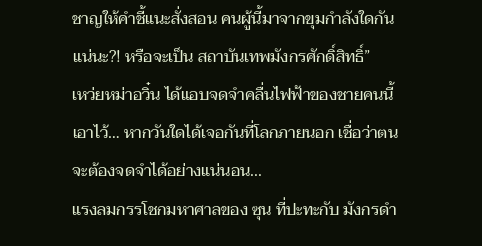ชาญให้คำชี้แนะสั่งสอน คนผู้นี้มาจากขุมกำลังใดกันแน่นะ?! หรือจะเป็น สถาบันเทพมังกรศักดิ์สิทธิ์”
เหว่ยหม่าอวิ๋น ได้แอบจดจำคลื่นไฟฟ้าของชายคนนี้เอาไว้… หากวันใดได้เจอกันที่โลกภายนอก เชื่อว่าตนจะต้องจดจำได้อย่างแน่นอน...
แรงลมกรรโชกมหาศาลของ ซุน ที่ปะทะกับ มังกรดำ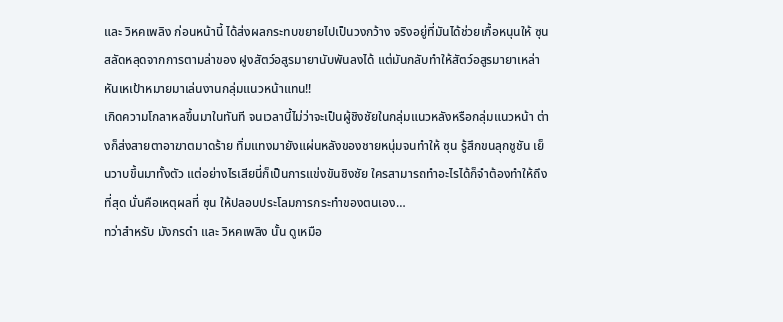และ วิหคเพลิง ก่อนหน้านี้ ได้ส่งผลกระทบขยายไปเป็นวงกว้าง จริงอยู่ที่มันได้ช่วยเกื้อหนุนให้ ซุน สลัดหลุดจากการตามล่าของ ฝูงสัตว์อสูรมายานับพันลงได้ แต่มันกลับทำให้สัตว์อสูรมายาเหล่า หันเหเป้าหมายมาเล่นงานกลุ่มแนวหน้าแทน!!
เกิดความโกลาหลขึ้นมาในทันที จนเวลานี้ไม่ว่าจะเป็นผู้ชิงชัยในกลุ่มแนวหลังหรือกลุ่มแนวหน้า ต่างก็ส่งสายตาอาฆาตมาดร้าย ทิ่มแทงมายังแผ่นหลังของชายหนุ่มจนทำให้ ซุน รู้สึกขนลุกชูชัน เย็นวาบขึ้นมาทั้งตัว แต่อย่างไรเสียนี่ก็เป็นการแข่งขันชิงชัย ใครสามารถทำอะไรได้ก็จำต้องทำให้ถึงที่สุด นั่นคือเหตุผลที่ ซุน ให้ปลอบประโลมการกระทำของตนเอง…
ทว่าสำหรับ มังกรดำ และ วิหคเพลิง นั้น ดูเหมือ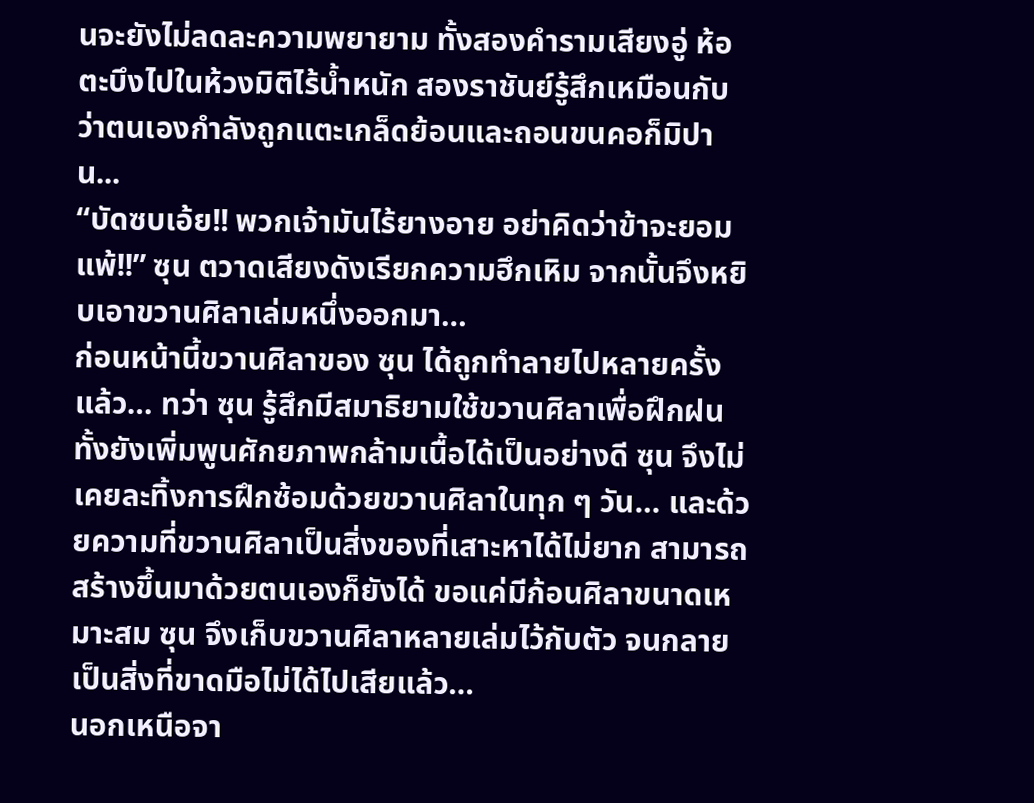นจะยังไม่ลดละความพยายาม ทั้งสองคำรามเสียงอู่ ห้อตะบึงไปในห้วงมิติไร้น้ำหนัก สองราชันย์รู้สึกเหมือนกับว่าตนเองกำลังถูกแตะเกล็ดย้อนและถอนขนคอก็มิปาน...
“บัดซบเอ้ย!! พวกเจ้ามันไร้ยางอาย อย่าคิดว่าข้าจะยอมแพ้!!” ซุน ตวาดเสียงดังเรียกความฮึกเหิม จากนั้นจึงหยิบเอาขวานศิลาเล่มหนึ่งออกมา…
ก่อนหน้านี้ขวานศิลาของ ซุน ได้ถูกทำลายไปหลายครั้งแล้ว… ทว่า ซุน รู้สึกมีสมาธิยามใช้ขวานศิลาเพื่อฝึกฝน ทั้งยังเพิ่มพูนศักยภาพกล้ามเนื้อได้เป็นอย่างดี ซุน จึงไม่เคยละทิ้งการฝึกซ้อมด้วยขวานศิลาในทุก ๆ วัน… และด้วยความที่ขวานศิลาเป็นสิ่งของที่เสาะหาได้ไม่ยาก สามารถสร้างขึ้นมาด้วยตนเองก็ยังได้ ขอแค่มีก้อนศิลาขนาดเหมาะสม ซุน จึงเก็บขวานศิลาหลายเล่มไว้กับตัว จนกลายเป็นสิ่งที่ขาดมือไม่ได้ไปเสียแล้ว…
นอกเหนือจา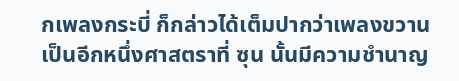กเพลงกระบี่ ก็กล่าวได้เต็มปากว่าเพลงขวานเป็นอีกหนึ่งศาสตราที่ ซุน นั้นมีความชำนาญ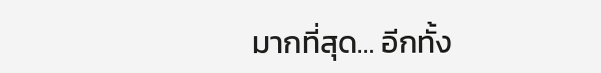มากที่สุด… อีกทั้ง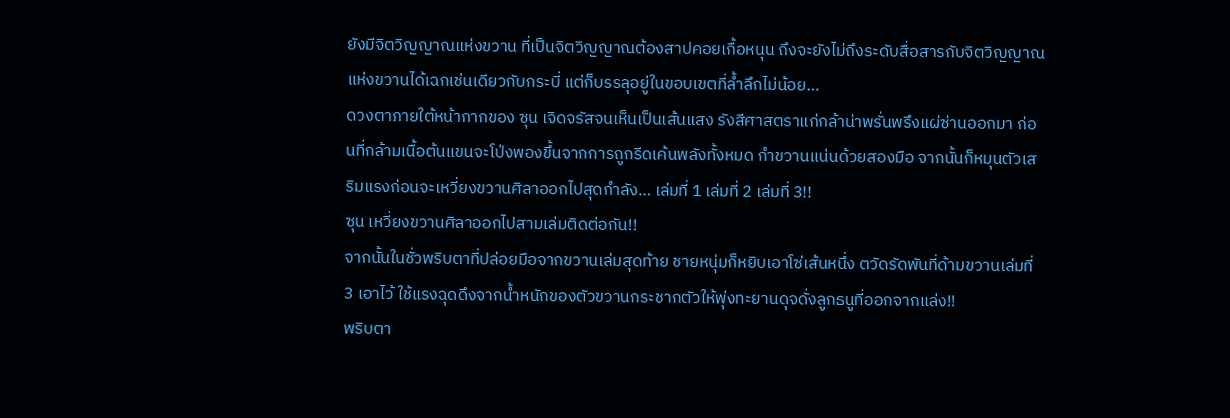ยังมีจิตวิญญาณแห่งขวาน ที่เป็นจิตวิญญาณต้องสาปคอยเกื้อหนุน ถึงจะยังไม่ถึงระดับสื่อสารกับจิตวิญญาณแห่งขวานได้เฉกเช่นเดียวกับกระบี่ แต่ก็บรรลุอยู่ในขอบเขตที่ล้ำลึกไม่น้อย…
ดวงตาภายใต้หน้ากากของ ซุน เจิดจรัสจนเห็นเป็นเส้นแสง รังสีศาสตราแก่กล้าน่าพรั่นพรึงแผ่ซ่านออกมา ก่อนที่กล้ามเนื้อต้นแขนจะโป่งพองขึ้นจากการถูกรีดเค้นพลังทั้งหมด กำขวานแน่นด้วยสองมือ จากนั้นก็หมุนตัวเสริมแรงก่อนจะเหวี่ยงขวานศิลาออกไปสุดกำลัง… เล่มที่ 1 เล่มที่ 2 เล่มที่ 3!!
ซุน เหวี่ยงขวานศิลาออกไปสามเล่มติดต่อกัน!!
จากนั้นในชั่วพริบตาที่ปล่อยมือจากขวานเล่มสุดท้าย ชายหนุ่มก็หยิบเอาโซ่เส้นหนึ่ง ตวัดรัดพันที่ด้ามขวานเล่มที่ 3 เอาไว้ ใช้แรงฉุดดึงจากน้ำหนักของตัวขวานกระชากตัวให้พุ่งทะยานดุจดั่งลูกธนูที่ออกจากแล่ง!!
พริบตา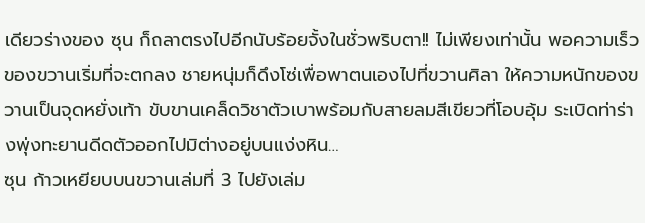เดียวร่างของ ซุน ก็ถลาตรงไปอีกนับร้อยจั้งในชั่วพริบตา!! ไม่เพียงเท่านั้น พอความเร็วของขวานเริ่มที่จะตกลง ชายหนุ่มก็ดึงโซ่เพื่อพาตนเองไปที่ขวานศิลา ให้ความหนักของขวานเป็นจุดหยั่งเท้า ขับขานเคล็ดวิชาตัวเบาพร้อมกับสายลมสีเขียวที่โอบอุ้ม ระเบิดท่าร่างพุ่งทะยานดีดตัวออกไปมิต่างอยู่บนแง่งหิน…
ซุน ก้าวเหยียบบนขวานเล่มที่ 3 ไปยังเล่ม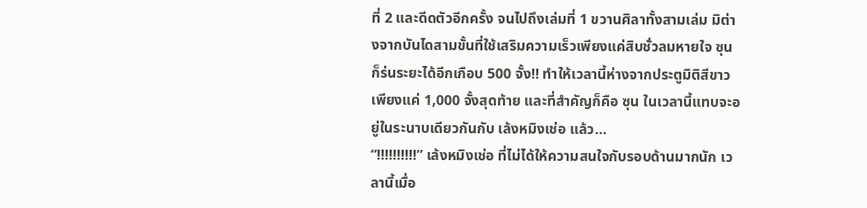ที่ 2 และดีดตัวอีกครั้ง จนไปถึงเล่มที่ 1 ขวานศิลาทั้งสามเล่ม มิต่างจากบันไดสามขั้นที่ใช้เสริมความเร็วเพียงแค่สิบชั่วลมหายใจ ซุน ก็ร่นระยะได้อีกเกือบ 500 จั้ง!! ทำให้เวลานี้ห่างจากประตูมิติสีขาวเพียงแค่ 1,000 จั้งสุดท้าย และที่สำคัญก็คือ ซุน ในเวลานี้แทบจะอยู่ในระนาบเดียวกันกับ เล้งหมิงเช่อ แล้ว…
“!!!!!!!!!!” เล้งหมิงเช่อ ที่ไม่ได้ให้ความสนใจกับรอบด้านมากนัก เวลานี้เมื่อ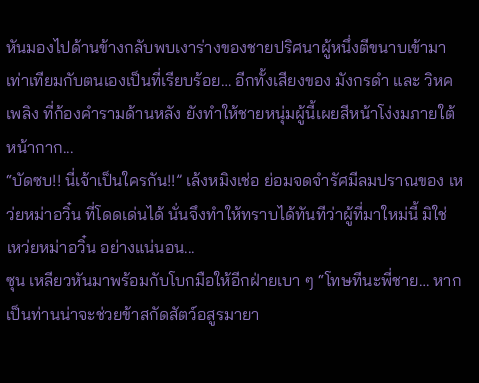หันมองไปด้านข้างกลับพบเงาร่างของชายปริศนาผู้หนึ่งตีขนาบเข้ามาเท่าเทียมกับตนเองเป็นที่เรียบร้อย… อีกทั้งเสียงของ มังกรดำ และ วิหคเพลิง ที่ก้องคำรามด้านหลัง ยังทำให้ชายหนุ่มผู้นี้เผยสีหน้าโง่งมภายใต้หน้ากาก...
“บัดซบ!! นี่เจ้าเป็นใครกัน!!” เล้งหมิงเช่อ ย่อมจดจำรัศมีลมปราณของ เหว่ยหม่าอวิ๋น ที่โดดเด่นได้ นั่นจึงทำให้ทราบได้ทันทีว่าผู้ที่มาใหม่นี้ มิใช่ เหว่ยหม่าอวิ๋น อย่างแน่นอน...
ซุน เหลียวหันมาพร้อมกับโบกมือให้อีกฝ่ายเบา ๆ “โทษทีนะพี่ชาย… หากเป็นท่านน่าจะช่วยข้าสกัดสัตว์อสูรมายา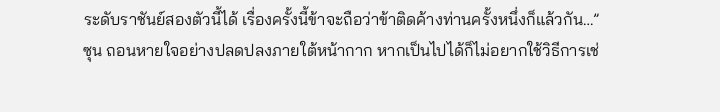ระดับราชันย์สองตัวนี้ได้ เรื่องครั้งนี้ข้าจะถือว่าข้าติดค้างท่านครั้งหนึ่งก็แล้วกัน…”
ซุน ถอนหายใจอย่างปลดปลงภายใต้หน้ากาก หากเป็นไปได้ก็ไม่อยากใช้วิธีการเช่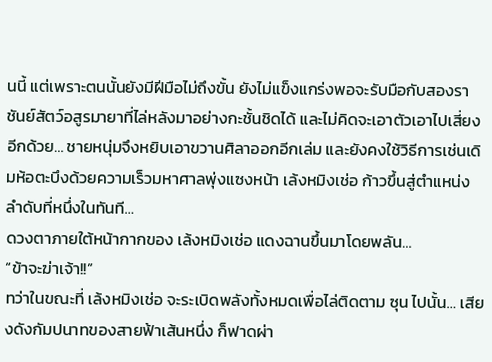นนี้ แต่เพราะตนนั้นยังมีฝีมือไม่ถึงขั้น ยังไม่แข็งแกร่งพอจะรับมือกับสองราชันย์สัตว์อสูรมายาที่ไล่หลังมาอย่างกะชั้นชิดได้ และไม่คิดจะเอาตัวเอาไปเสี่ยงอีกด้วย… ชายหนุ่มจึงหยิบเอาขวานศิลาออกอีกเล่ม และยังคงใช้วิธีการเช่นเดิมห้อตะบึงด้วยความเร็วมหาศาลพุ่งแซงหน้า เล้งหมิงเช่อ ก้าวขึ้นสู่ตำแหน่งลำดับที่หนึ่งในทันที…
ดวงตาภายใต้หน้ากากของ เล้งหมิงเช่อ แดงฉานขึ้นมาโดยพลัน…
“ข้าจะฆ่าเจ้า!!”
ทว่าในขณะที่ เล้งหมิงเช่อ จะระเบิดพลังทั้งหมดเพื่อไล่ติดตาม ซุน ไปนั้น… เสียงดังกัมปนาทของสายฟ้าเส้นหนึ่ง ก็ฟาดผ่า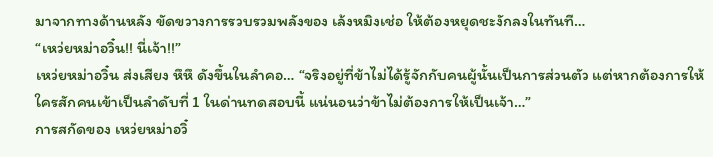มาจากทางด้านหลัง ขัดขวางการรวบรวมพลังของ เล้งหมิงเช่อ ให้ต้องหยุดชะงักลงในทันที…
“เหว่ยหม่าอวิ๋น!! นี่เจ้า!!”
เหว่ยหม่าอวิ๋น ส่งเสียง หึหึ ดังขึ้นในลำคอ… “จริงอยู่ที่ข้าไม่ได้รู้จักกับคนผู้นั้นเป็นการส่วนตัว แต่หากต้องการให้ใครสักคนเข้าเป็นลำดับที่ 1 ในด่านทดสอบนี้ แน่นอนว่าข้าไม่ต้องการให้เป็นเจ้า…”
การสกัดของ เหว่ยหม่าอวิ๋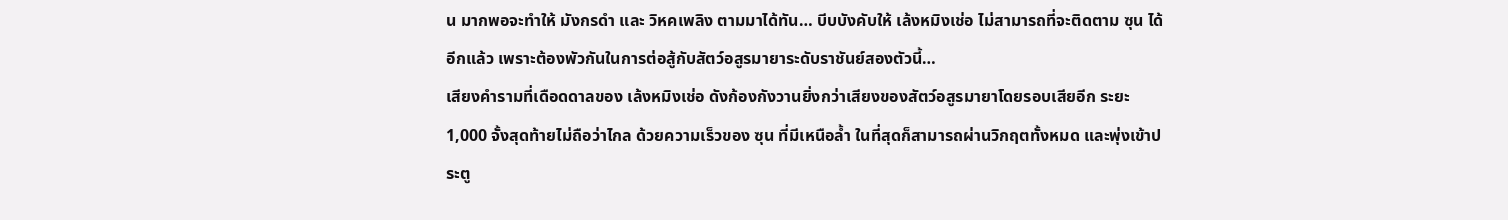น มากพอจะทำให้ มังกรดำ และ วิหคเพลิง ตามมาได้ทัน… บีบบังคับให้ เล้งหมิงเช่อ ไม่สามารถที่จะติดตาม ซุน ได้อีกแล้ว เพราะต้องพัวกันในการต่อสู้กับสัตว์อสูรมายาระดับราชันย์สองตัวนี้…
เสียงคำรามที่เดือดดาลของ เล้งหมิงเช่อ ดังก้องกังวานยิ่งกว่าเสียงของสัตว์อสูรมายาโดยรอบเสียอีก ระยะ 1,000 จั้งสุดท้ายไม่ถือว่าไกล ด้วยความเร็วของ ซุน ที่มีเหนือล้ำ ในที่สุดก็สามารถผ่านวิกฤตทั้งหมด และพุ่งเข้าประตู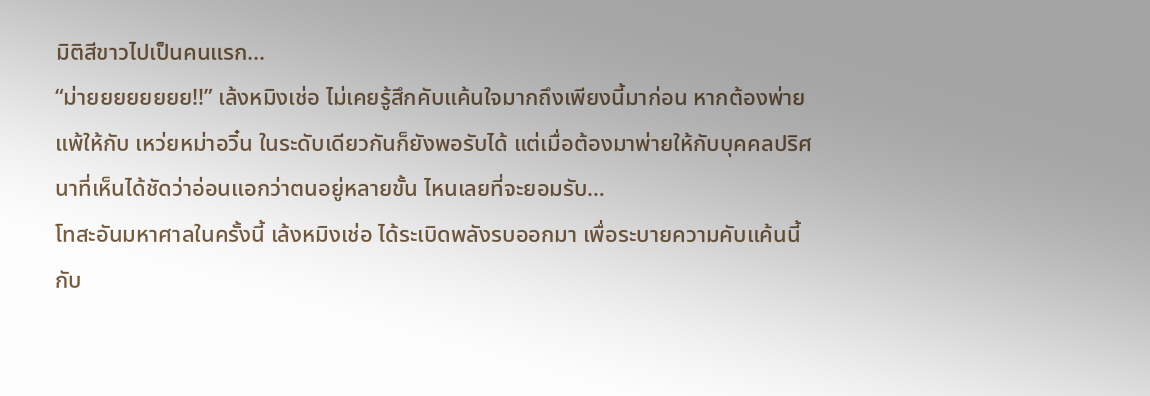มิติสีขาวไปเป็นคนแรก...
“ม่ายยยยยยยย!!” เล้งหมิงเช่อ ไม่เคยรู้สึกคับแค้นใจมากถึงเพียงนี้มาก่อน หากต้องพ่ายแพ้ให้กับ เหว่ยหม่าอวิ๋น ในระดับเดียวกันก็ยังพอรับได้ แต่เมื่อต้องมาพ่ายให้กับบุคคลปริศนาที่เห็นได้ชัดว่าอ่อนแอกว่าตนอยู่หลายขั้น ไหนเลยที่จะยอมรับ…
โทสะอันมหาศาลในครั้งนี้ เล้งหมิงเช่อ ได้ระเบิดพลังรบออกมา เพื่อระบายความคับแค้นนี้กับ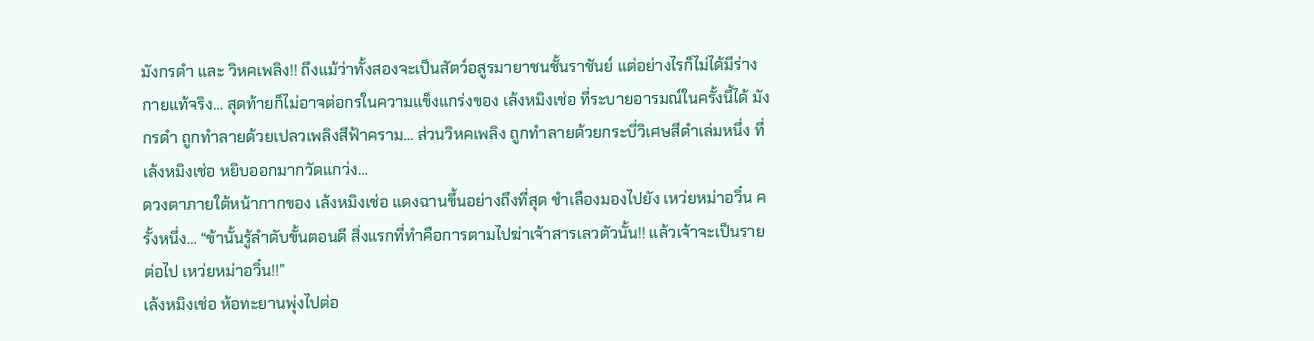มังกรดำ และ วิหคเพลิง!! ถึงแม้ว่าทั้งสองจะเป็นสัตว์อสูรมายาชนชั้นราชันย์ แต่อย่างไรก็ไม่ได้มีร่างกายแท้จริง… สุดท้ายก็ไม่อาจต่อกรในความแข็งแกร่งของ เล้งหมิงเช่อ ที่ระบายอารมณ์ในครั้งนี้ได้ มังกรดำ ถูกทำลายด้วยเปลวเพลิงสีฟ้าคราม… ส่วนวิหคเพลิง ถูกทำลายด้วยกระบี่วิเศษสีดำเล่มหนึ่ง ที่ เล้งหมิงเช่อ หยิบออกมากวัดแกว่ง…
ดวงตาภายใต้หน้ากากของ เล้งหมิงเช่อ แดงฉานขึ้นอย่างถึงที่สุด ชำเลืองมองไปยัง เหว่ยหม่าอวิ๋น ครั้งหนึ่ง… “ข้านั้นรู้ลำดับขั้นตอนดี สิ่งแรกที่ทำคือการตามไปฆ่าเจ้าสารเลวตัวนั้น!! แล้วเจ้าจะเป็นรายต่อไป เหว่ยหม่าอวิ๋น!!”
เล้งหมิงเช่อ ห้อทะยานพุ่งไปต่อ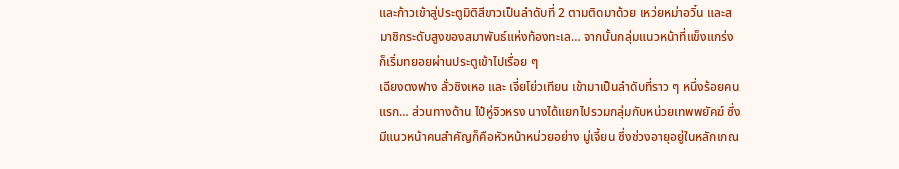และก้าวเข้าสู่ประตูมิติสีขาวเป็นลำดับที่ 2 ตามติดมาด้วย เหว่ยหม่าอวิ๋น และสมาชิกระดับสูงของสมาพันธ์แห่งท้องทะเล… จากนั้นกลุ่มแนวหน้าที่แข็งแกร่ง ก็เริ่มทยอยผ่านประตูเข้าไปเรื่อย ๆ
เฉียงตงฟาง ลั่วชิงเหอ และ เจี่ยโย่วเทียน เข้ามาเป็นลำดับที่ราว ๆ หนึ่งร้อยคนแรก… ส่วนทางด้าน ไป๋หู่จิวหรง นางได้แยกไปรวมกลุ่มกับหน่วยเทพพยัคฆ์ ซึ่งมีแนวหน้าคนสำคัญก็คือหัวหน้าหน่วยอย่าง มู่เจี้ยน ซึ่งช่วงอายุอยู่ในหลักเกณ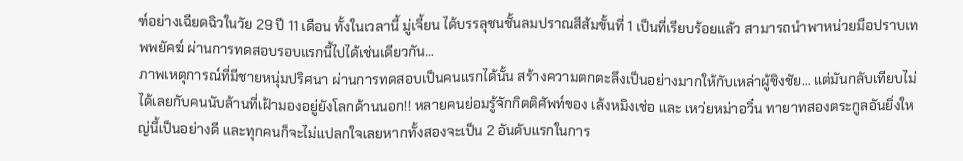ฑ์อย่างเฉียดฉิวในวัย 29 ปี 11 เดือน ทั้งในเวลานี้ มู่เจี้ยน ได้บรรลุชนชั้นลมปราณสีส้มขั้นที่ 1 เป็นที่เรียบร้อยแล้ว สามารถนำพาหน่วยมือปราบเทพพยัคฆ์ ผ่านการทดสอบรอบแรกนี้ไปได้เช่นเดียวกัน…
ภาพเหตุการณ์ที่มีชายหนุ่มปริศนา ผ่านการทดสอบเป็นคนแรกได้นั้น สร้างความตกตะลึงเป็นอย่างมากให้กับเหล่าผู้ชิงชัย… แต่มันกลับเทียบไม่ได้เลยกับคนนับล้านที่เฝ้ามองอยู่ยังโลกด้านนอก!! หลายคนย่อมรู้จักกิตติศัพท์ของ เล้งหมิงเช่อ และ เหว่ยหม่าอวิ๋น ทายาทสองตระกูลอันยิ่งใหญ่นี้เป็นอย่างดี และทุกคนก็จะไม่แปลกใจเลยหากทั้งสองจะเป็น 2 อันดับแรกในการ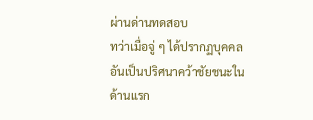ผ่านด่านทดสอบ
ทว่าเมื่อจู่ ๆ ได้ปรากฏบุคคลอันเป็นปริศนาคว้าชัยชนะในด้านแรก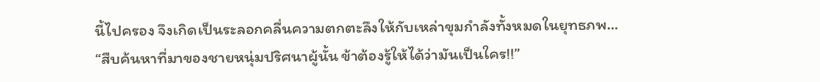นี้ไปครอง จึงเกิดเป็นระลอกคลื่นความตกตะลึงให้กับเหล่าขุมกำลังทั้งหมดในยุทธภพ…
“สืบค้นหาที่มาของชายหนุ่มปริศนาผู้นั้น ข้าต้องรู้ให้ได้ว่ามันเป็นใคร!!”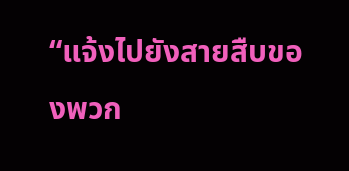“แจ้งไปยังสายสืบของพวก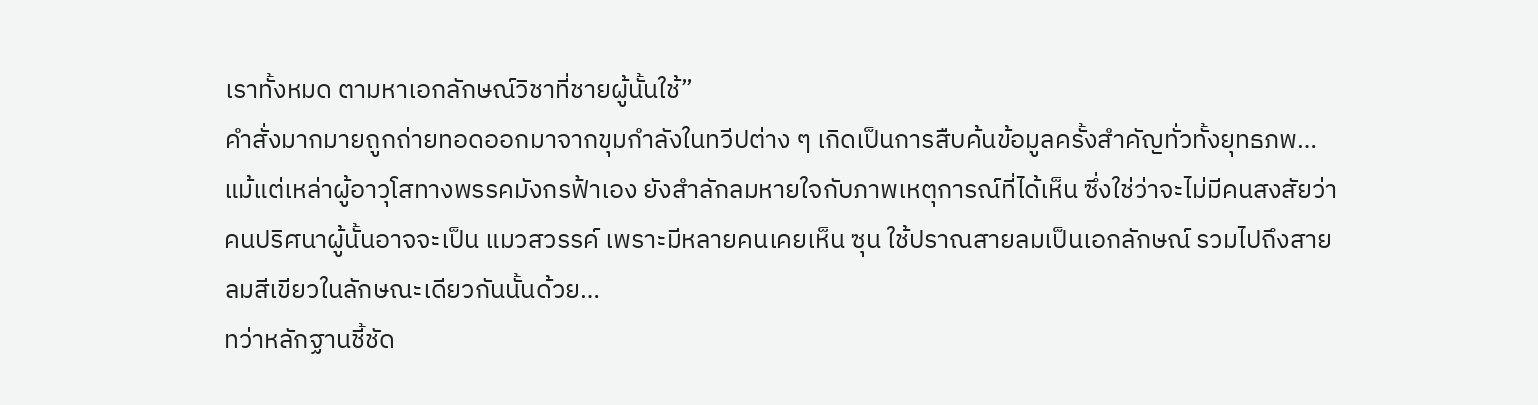เราทั้งหมด ตามหาเอกลักษณ์วิชาที่ชายผู้นั้นใช้”
คำสั่งมากมายถูกถ่ายทอดออกมาจากขุมกำลังในทวีปต่าง ๆ เกิดเป็นการสืบค้นข้อมูลครั้งสำคัญทั่วทั้งยุทธภพ… แม้แต่เหล่าผู้อาวุโสทางพรรคมังกรฟ้าเอง ยังสำลักลมหายใจกับภาพเหตุการณ์ที่ได้เห็น ซึ่งใช่ว่าจะไม่มีคนสงสัยว่าคนปริศนาผู้นั้นอาจจะเป็น แมวสวรรค์ เพราะมีหลายคนเคยเห็น ซุน ใช้ปราณสายลมเป็นเอกลักษณ์ รวมไปถึงสายลมสีเขียวในลักษณะเดียวกันนั้นด้วย…
ทว่าหลักฐานชี้ชัด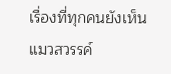เรื่องที่ทุกคนยังเห็น แมวสวรรค์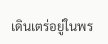เดินเตร่อยู่ในพร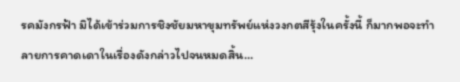รคมังกรฟ้า มิได้เข้าร่วมการชิงชัยมหาขุมทรัพย์แห่งวงกตสีรุ้งในครั้งนี้ ก็มากพอจะทำลายการคาดเดาในเรื่องดังกล่าวไปจนหมดสิ้น…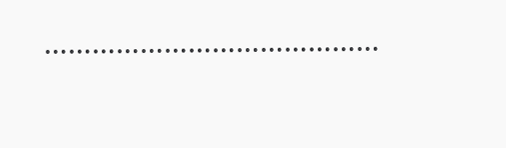……………………………………